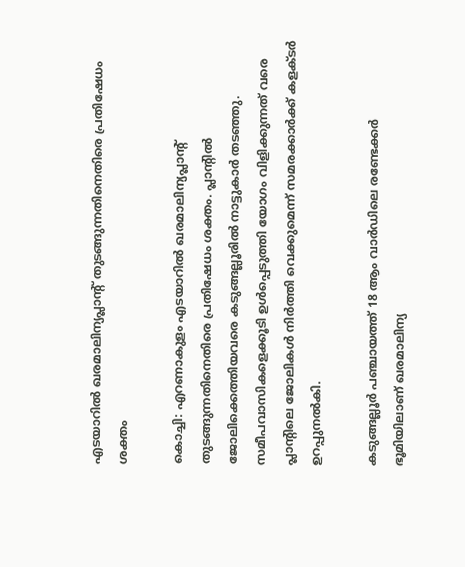എടയാറിൽ ഖരമാലിന്യപ്ലാന്റ് തുടങ്ങുന്നതിനെതിരെ പ്രതിഷേധം ശക്തം

കൊച്ചി: എറണാകുളം എടയാറിൽ ഖരമാലിന്യപ്ലാന്റ് തുടങ്ങുന്നതിനെതിരെ പ്രതിഷേധം ശക്തം. പ്ലാന്റിൽ ജോലിക്കെത്തിയവരെ കടുങ്ങല്ലൂരിൽ നാട്ടുകാർ തടഞ്ഞു. സമീപവാസികളെക്കൂടി ഉൾപ്പെടുത്തി യോഗം വിളിക്കുന്നത് വരെ പ്ലാന്റിലെ ജോലികൾ നിർത്തി വെക്കുമെന്ന് സമരക്കാർക്ക് കളക്ടർ ഉറപ്പുനൽകി.

കടുങ്ങല്ലൂർ പഞ്ചായത്ത് 18 ആം വാർഡിലെ രണ്ടേക്കർ ഭൂമിയിലാണ് ഖരമാലിന്യ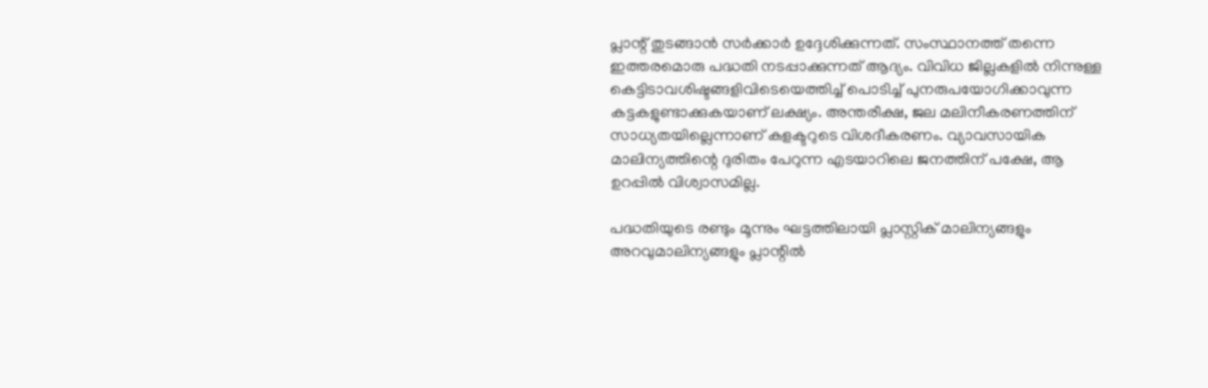പ്ലാന്റ് തുടങ്ങാൻ സർക്കാർ ഉദ്ദേശിക്കുന്നത്. സംസ്ഥാനത്ത് തന്നെ ഇത്തരമൊരു പദ്ധതി നടപ്പാക്കുന്നത് ആദ്യം. വിവിധ ജില്ലകളിൽ നിന്നുള്ള കെട്ടിടാവശിഷ്ടങ്ങളിവിടെയെത്തിച്ച് പൊടിച്ച് പുനരുപയോഗിക്കാവുന്ന കട്ടകളുണ്ടാക്കുകയാണ് ലക്ഷ്യം. അന്തരീക്ഷ, ജല മലിനീകരണത്തിന് സാധ്യതയില്ലെന്നാണ് കളക്ടറുടെ വിശദീകരണം. വ്യാവസായിക മാലിന്യത്തിന്റെ ദുരിതം പേറുന്ന എടയാറിലെ ജനത്തിന് പക്ഷേ, ആ ഉറപ്പിൽ വിശ്വാസമില്ല.

പദ്ധതിയുടെ രണ്ടും മൂന്നും ഘട്ടത്തിലായി പ്ലാസ്റ്റിക് മാലിന്യങ്ങളും അറവുമാലിന്യങ്ങളും പ്ലാന്റിൽ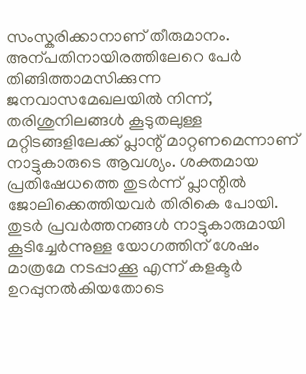സംസ്കരിക്കാനാണ് തീരുമാനം. അന്പതിനായിരത്തിലേറെ പേർ തിങ്ങിത്താമസിക്കുന്ന ജനവാസമേഖലയിൽ നിന്ന്, തരിശുനിലങ്ങൾ കൂടുതലുള്ള മറ്റിടങ്ങളിലേക്ക് പ്ലാന്റ് മാറ്റണമെന്നാണ് നാട്ടുകാരുടെ ആവശ്യം. ശക്തമായ പ്രതിഷേധത്തെ തുടർന്ന് പ്ലാന്റിൽ ജോലിക്കെത്തിയവർ തിരികെ പോയി. തുടർ പ്രവർത്തനങ്ങൾ നാട്ടുകാരുമായി കൂടിച്ചേർന്നുള്ള യോഗത്തിന് ശേഷം മാത്രമേ നടപ്പാക്കൂ എന്ന് കളക്ടർ ഉറപ്പുനൽകിയതോടെ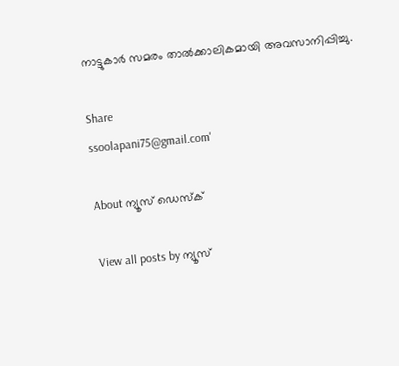നാട്ടുകാർ സമരം താൽക്കാലികമായി അവസാനിപ്പിച്ചു.

Share
ssoolapani75@gmail.com'

About ന്യൂസ് ഡെസ്ക്

View all posts by ന്യൂസ്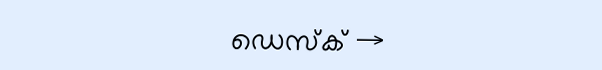ഡെസ്ക് →